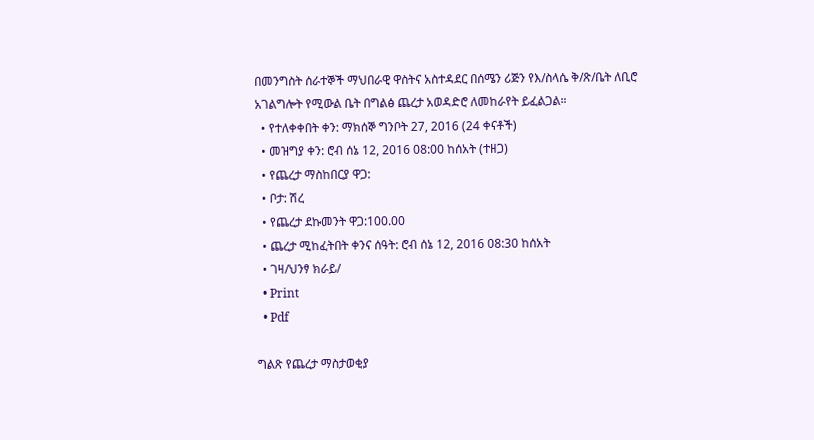በመንግስት ሰራተኞች ማህበራዊ ዋስትና አስተዳደር በሰሜን ሪጅን የእ/ስላሴ ቅ/ጽ/ቤት ለቢሮ አገልግሎት የሚውል ቤት በግልፅ ጨረታ አወዳድሮ ለመከራየት ይፈልጋል።
  • የተለቀቀበት ቀን: ማክሰኞ ግንቦት 27, 2016 (24 ቀናቶች)
  • መዝግያ ቀን: ሮብ ሰኔ 12, 2016 08:00 ከሰአት (ተዘጋ)
  • የጨረታ ማስከበርያ ዋጋ:
  • ቦታ: ሽረ
  • የጨረታ ደኩመንት ዋጋ:100.00
  • ጨረታ ሚከፈትበት ቀንና ሰዓት: ሮብ ሰኔ 12, 2016 08:30 ከሰአት
  • ገዛ/ህንፃ ክራይ/
  • Print
  • Pdf

ግልጽ የጨረታ ማስታወቂያ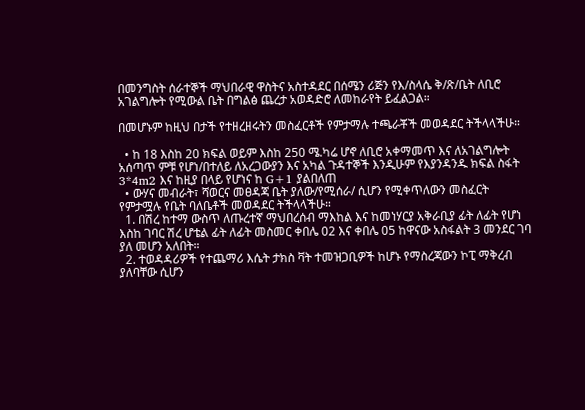በመንግስት ሰራተኞች ማህበራዊ ዋስትና አስተዳደር በሰሜን ሪጅን የእ/ስላሴ ቅ/ጽ/ቤት ለቢሮ አገልግሎት የሚውል ቤት በግልፅ ጨረታ አወዳድሮ ለመከራየት ይፈልጋል።

በመሆኑም ከዚህ በታች የተዘረዘሩትን መስፈርቶች የምታማሉ ተጫራቾች መወዳደር ትችላላችሁ።

  • ከ 18 እስከ 20 ክፍል ወይም እስከ 250 ሜ.ካሬ ሆኖ ለቢሮ አቀማመጥ እና ለአገልግሎት አሰጣጥ ምቹ የሆነ/በተለይ ለአረጋውያን እና አካል ጉዳተኞች እንዲሁም የእያንዳንዱ ክፍል ስፋት 3*4m2 እና ከዚያ በላይ የሆነና ከ G+1 ያልበለጠ
  • ውሃና መብራት፣ ሻወርና መፀዳጃ ቤት ያለው/የሚሰራ/ ሲሆን የሚቀጥለውን መስፈርት የምታሟሉ የቤት ባለቤቶች መወዳደር ትችላላችሁ።
  1. በሽረ ከተማ ውስጥ ለጡረተኛ ማህበረሰብ ማእከል እና ከመነሃርያ አቅራቢያ ፊት ለፊት የሆነ እስከ ገባር ሽረ ሆቴል ፊት ለፊት መስመር ቀበሌ 02 እና ቀበሌ 05 ከዋናው አስፋልት 3 መንደር ገባ ያለ መሆን አለበት።
  2. ተወዳዳሪዎች የተጨማሪ እሴት ታክስ ቫት ተመዝጋቢዎች ከሆኑ የማስረጃውን ኮፒ ማቅረብ ያለባቸው ሲሆን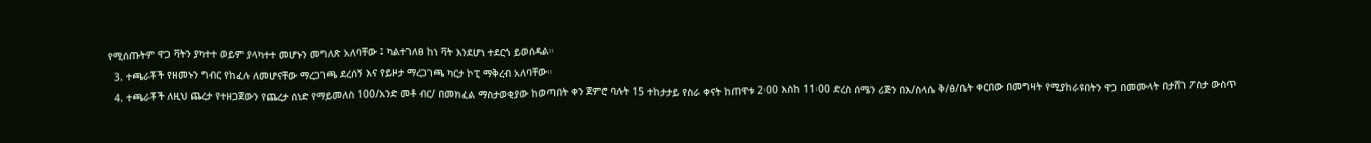የሚሰጡትም ዋጋ ቫትን ያካተተ ወይም ያላካተተ መሆኑን መግለጽ አለባቸው ፤ ካልተገለፀ ከነ ቫት እንደሆነ ተደርጎ ይወሰዳል።
  3. ተጫራቾች የዘመኑን ግብር የከፈሉ ለመሆናቸው ማረጋገጫ ደረሰኝ እና የይዞታ ማረጋገጫ ካርታ ኮፒ ማቅረብ አለባቸው።
  4. ተጫራቾች ለዚህ ጨረታ የተዘጋጀውን የጨረታ ሰነድ የማይመለስ 100/አንድ መቶ ብር/ በመክፈል ማስታወቂያው ከወጣበት ቀን ጀምሮ ባሉት 15 ተከታታይ የስራ ቀናት ከጠዋቱ 2፡00 እስከ 11፡00 ድረስ ሰሜን ሪጅን በእ/ስላሴ ቅ/ፅ/ቤት ቀርበው በመግዛት የሚያከራዩበትን ዋጋ በመሙላት በታሸገ ፖስታ ውስጥ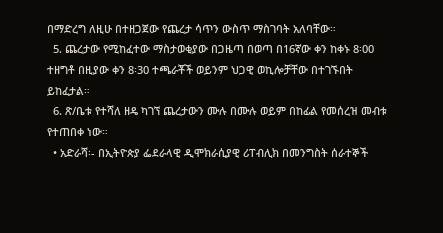በማድረግ ለዚሁ በተዘጋጀው የጨረታ ሳጥን ውስጥ ማስገባት አለባቸው።
  5. ጨረታው የሚከፈተው ማስታወቂያው በጋዜጣ በወጣ በ16ኛው ቀን ከቀኑ 8፡00 ተዘግቶ በዚያው ቀን 8፡30 ተጫራቾች ወይንም ህጋዊ ወኪሎቻቸው በተገኙበት ይከፈታል።
  6. ጽ/ቤቱ የተሻለ ዘዴ ካገኘ ጨረታውን ሙሉ በሙሉ ወይም በከፊል የመሰረዝ መብቱ የተጠበቀ ነው።
  • አድራሻ፡- በኢትዮጵያ ፌደራላዊ ዲሞክራሲያዊ ሪፐብሊክ በመንግስት ሰራተኞች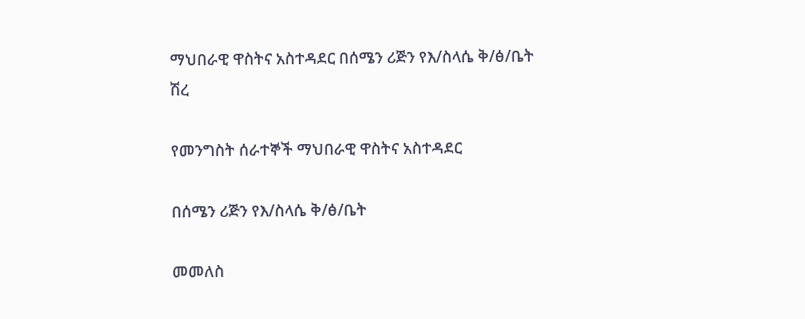ማህበራዊ ዋስትና አስተዳደር በሰሜን ሪጅን የእ/ስላሴ ቅ/ፅ/ቤት ሽረ

የመንግስት ሰራተኞች ማህበራዊ ዋስትና አስተዳደር

በሰሜን ሪጅን የእ/ስላሴ ቅ/ፅ/ቤት

መመለስ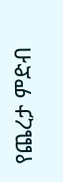የጨረታ ምድብ